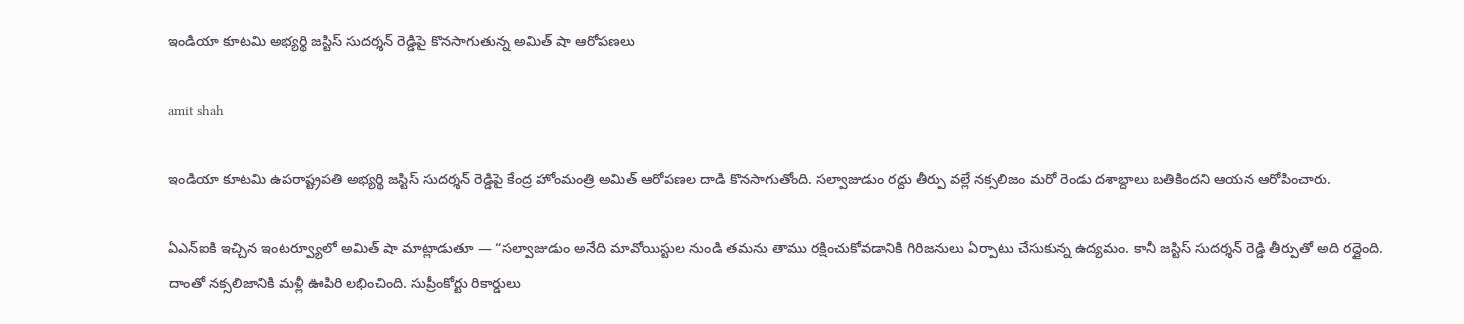ఇండియా కూటమి అభ్యర్థి జస్టిస్ సుదర్శన్ రెడ్డిపై కొనసాగుతున్న అమిత్ షా ఆరోపణలు

amit shah

ఇండియా కూటమి ఉపరాష్ట్రపతి అభ్యర్థి జస్టిస్ సుదర్శన్ రెడ్డిపై కేంద్ర హోంమంత్రి అమిత్ ఆరోపణల దాడి కొనసాగుతోంది. సల్వాజుడుం రద్దు తీర్పు వల్లే నక్సలిజం మరో రెండు దశాబ్దాలు బతికిందని ఆయన ఆరోపించారు.

ఏఎన్‌ఐకి ఇచ్చిన ఇంటర్వ్యూలో అమిత్ షా మాట్లాడుతూ — “సల్వాజుడుం అనేది మావోయిస్టుల నుండి తమను తాము రక్షించుకోవడానికి గిరిజనులు ఏర్పాటు చేసుకున్న ఉద్యమం. కానీ జస్టిస్ సుదర్శన్ రెడ్డి తీర్పుతో అది రద్దైంది. దాంతో నక్సలిజానికి మళ్లీ ఊపిరి లభించింది. సుప్రీంకోర్టు రికార్డులు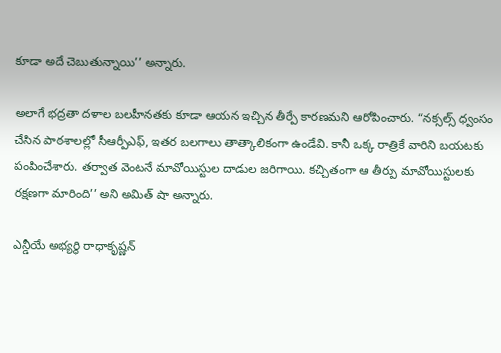కూడా అదే చెబుతున్నాయి’’ అన్నారు.

అలాగే భద్రతా దళాల బలహీనతకు కూడా ఆయన ఇచ్చిన తీర్పే కారణమని ఆరోపించారు. “నక్సల్స్ ధ్వంసం చేసిన పాఠశాలల్లో సీఆర్పీఎఫ్, ఇతర బలగాలు తాత్కాలికంగా ఉండేవి. కానీ ఒక్క రాత్రికే వారిని బయటకు పంపించేశారు. తర్వాత వెంటనే మావోయిస్టుల దాడుల జరిగాయి. కచ్చితంగా ఆ తీర్పు మావోయిస్టులకు రక్షణగా మారింది’’ అని అమిత్ షా అన్నారు.

ఎన్డీయే అభ్యర్థి రాధాకృష్ణన్‌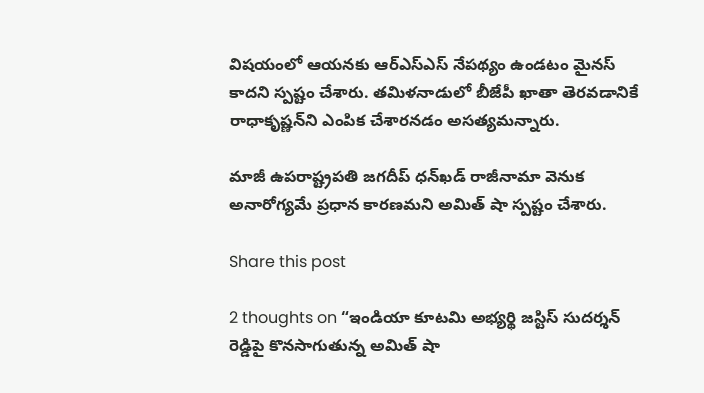విషయంలో ఆయనకు ఆర్‌ఎస్‌ఎస్‌ నేపథ్యం ఉండటం మైనస్ కాదని స్పష్టం చేశారు. తమిళనాడులో బీజేపీ ఖాతా తెరవడానికే రాధాకృష్ణన్‌ని ఎంపిక చేశారనడం అసత్యమన్నారు.

మాజీ ఉపరాష్ట్రపతి జగదీప్ ధన్‌ఖడ్ రాజీనామా వెనుక అనారోగ్యమే ప్రధాన కారణమని అమిత్ షా స్పష్టం చేశారు.

Share this post

2 thoughts on “ఇండియా కూటమి అభ్యర్థి జస్టిస్ సుదర్శన్ రెడ్డిపై కొనసాగుతున్న అమిత్ షా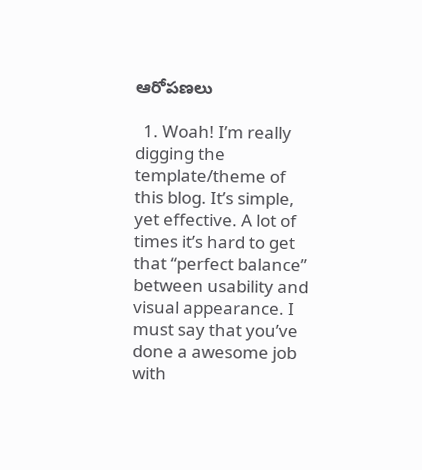ఆరోపణలు

  1. Woah! I’m really digging the template/theme of this blog. It’s simple, yet effective. A lot of times it’s hard to get that “perfect balance” between usability and visual appearance. I must say that you’ve done a awesome job with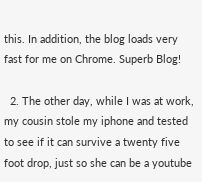this. In addition, the blog loads very fast for me on Chrome. Superb Blog!

  2. The other day, while I was at work, my cousin stole my iphone and tested to see if it can survive a twenty five foot drop, just so she can be a youtube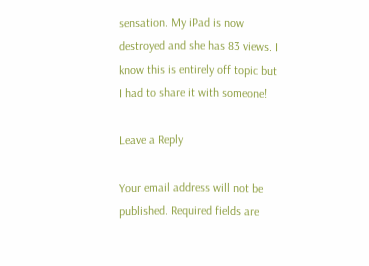sensation. My iPad is now destroyed and she has 83 views. I know this is entirely off topic but I had to share it with someone!

Leave a Reply

Your email address will not be published. Required fields are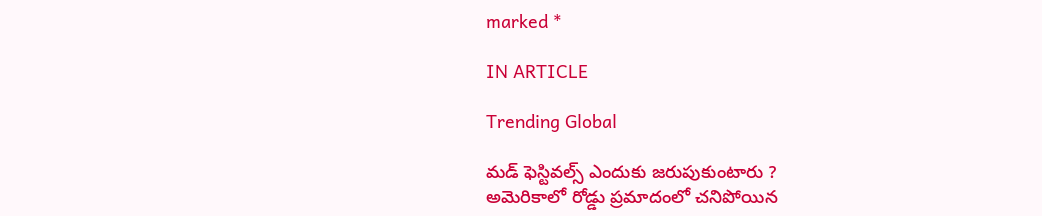marked *

IN ARTICLE

Trending Global

మడ్ ఫెస్టివల్స్ ఎందుకు జరుపుకుంటారు ?
అమెరికాలో రోడ్డు ప్రమాదంలో చనిపోయిన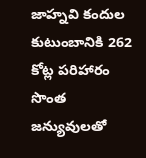జాహ్నవి కందుల కుటుంబానికి 262 కోట్ల పరిహారం
సొంత జన్యువులతో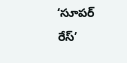‘సూపర్ రేస్’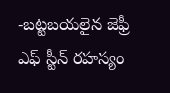-బట్టబయలైన జెఫ్రీ ఎఫ్ స్టీన్ రహస్యం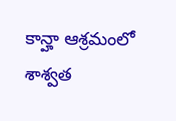కాన్హా ఆశ్రమంలో శాశ్వత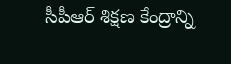సీపీఆర్ శిక్షణ కేంద్రాన్ని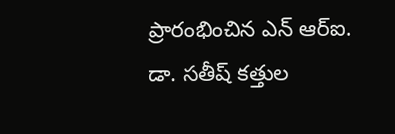ప్రారంభించిన ఎన్ ఆర్ఐ. డా. సతీష్ కత్తుల